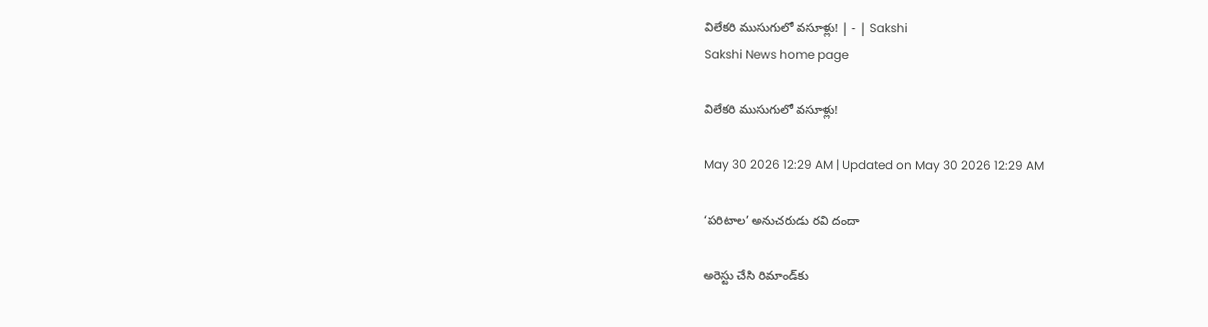విలేకరి ముసుగులో వసూళ్లు! | - | Sakshi
Sakshi News home page

విలేకరి ముసుగులో వసూళ్లు!

May 30 2026 12:29 AM | Updated on May 30 2026 12:29 AM

‘పరిటాల’ అనుచరుడు రవి దందా

అరెస్టు చేసి రిమాండ్‌కు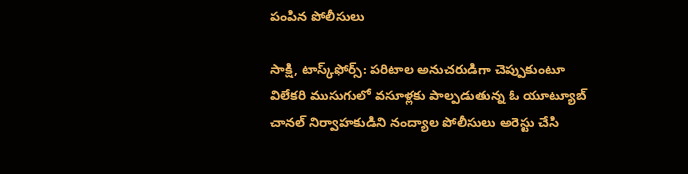పంపిన పోలీసులు

సాక్షి, టాస్క్‌ఫోర్స్‌: పరిటాల అనుచరుడిగా చెప్పుకుంటూ విలేకరి ముసుగులో వసూళ్లకు పాల్పడుతున్న ఓ యూట్యూబ్‌ చానల్‌ నిర్వాహకుడిని నంద్యాల పోలీసులు అరెస్టు చేసి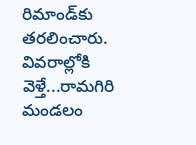రిమాండ్‌కు తరలించారు. వివరాల్లోకి వెళ్తే...రామగిరి మండలం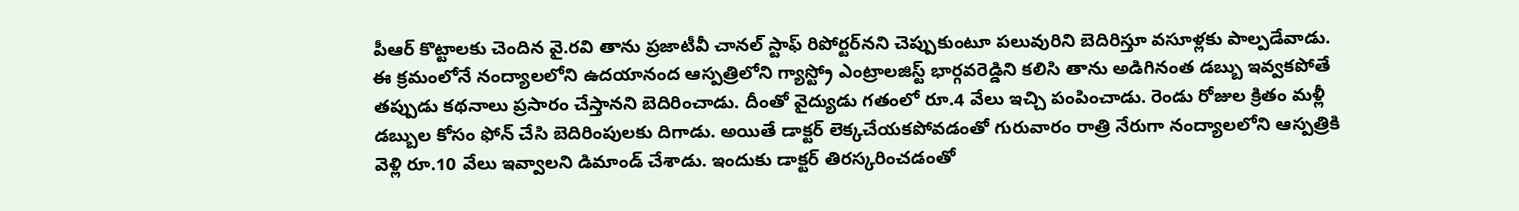పీఆర్‌ కొట్టాలకు చెందిన వై.రవి తాను ప్రజాటీవీ చానల్‌ స్టాఫ్‌ రిపోర్టర్‌నని చెప్పుకుంటూ పలువురిని బెదిరిస్తూ వసూళ్లకు పాల్పడేవాడు. ఈ క్రమంలోనే నంద్యాలలోని ఉదయానంద ఆస్పత్రిలోని గ్యాస్ట్రో ఎంట్రాలజిస్ట్‌ భార్గవరెడ్డిని కలిసి తాను అడిగినంత డబ్బు ఇవ్వకపోతే తప్పుడు కథనాలు ప్రసారం చేస్తానని బెదిరించాడు. దీంతో వైద్యుడు గతంలో రూ.4 వేలు ఇచ్చి పంపించాడు. రెండు రోజుల క్రితం మళ్లీ డబ్బుల కోసం ఫోన్‌ చేసి బెదిరింపులకు దిగాడు. అయితే డాక్టర్‌ లెక్కచేయకపోవడంతో గురువారం రాత్రి నేరుగా నంద్యాలలోని ఆస్పత్రికి వెళ్లి రూ.10 వేలు ఇవ్వాలని డిమాండ్‌ చేశాడు. ఇందుకు డాక్టర్‌ తిరస్కరించడంతో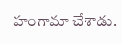హంగామా చేశాడు.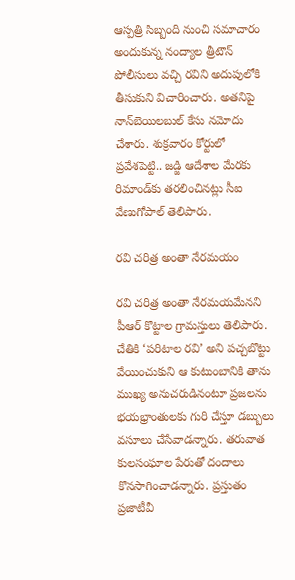ఆస్పత్రి సిబ్బంది నుంచి సమాచారం అందుకున్న నంద్యాల త్రీటౌన్‌ పోలీసులు వచ్చి రవిని అదుపులోకి తీసుకుని విచారించారు. అతనిపై నాన్‌బెయిలబుల్‌ కేసు నమోదు చేశారు. శుక్రవారం కోర్టులో ప్రవేశపెట్టి.. జడ్జి ఆదేశాల మేరకు రిమాండ్‌కు తరలించినట్లు సీఐ వేణుగోపాల్‌ తెలిపారు.

రవి చరిత్ర అంతా నేరమయం

రవి చరిత్ర అంతా నేరమయమేనని పీఆర్‌ కొట్టాల గ్రామస్తులు తెలిపారు. చేతికి ‘పరిటాల రవి’ అని పచ్చబొట్టు వేయించుకుని ఆ కుటుంబానికి తాను ముఖ్య అనుచరుడినంటూ ప్రజలను భయభ్రాంతులకు గురి చేస్తూ డబ్బులు వసూలు చేసేవాడన్నారు. తరువాత కులసంఘాల పేరుతో దందాలు కొనసాగించాడన్నారు. ప్రస్తుతం ప్రజాటీవీ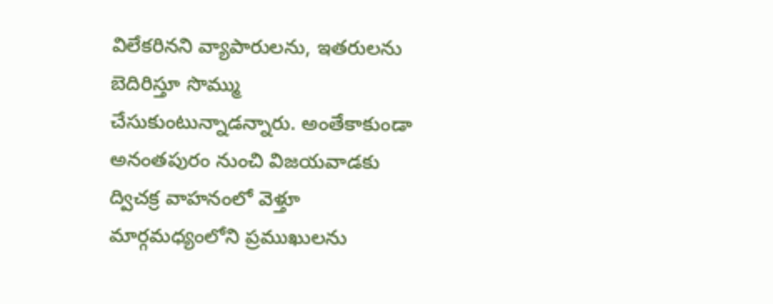విలేకరినని వ్యాపారులను, ఇతరులను బెదిరిస్తూ సొమ్ము చేసుకుంటున్నాడన్నారు. అంతేకాకుండా అనంతపురం నుంచి విజయవాడకు ద్విచక్ర వాహనంలో వెళ్తూ మార్గమధ్యంలోని ప్రముఖులను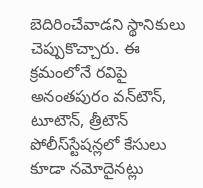బెదిరించేవాడని స్థానికులు చెప్పుకొచ్చారు. ఈ క్రమంలోనే రవిపై అనంతపురం వన్‌టౌన్‌, టూటౌన్‌, త్రీటౌన్‌ పోలీస్‌స్టేషన్లలో కేసులు కూడా నమోదైనట్లు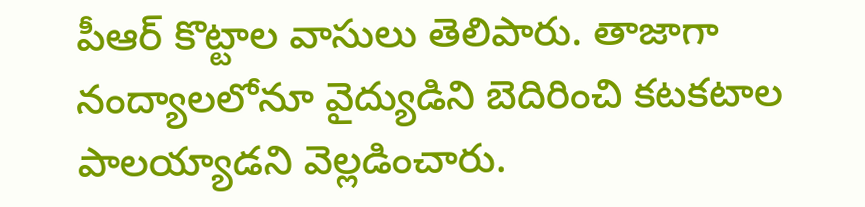పీఆర్‌ కొట్టాల వాసులు తెలిపారు. తాజాగా నంద్యాలలోనూ వైద్యుడిని బెదిరించి కటకటాల పాలయ్యాడని వెల్లడించారు.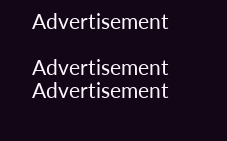Advertisement

Advertisement
Advertisement